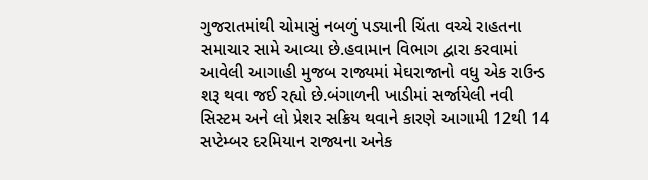ગુજરાતમાંથી ચોમાસું નબળું પડ્યાની ચિંતા વચ્ચે રાહતના સમાચાર સામે આવ્યા છે.હવામાન વિભાગ દ્વારા કરવામાં આવેલી આગાહી મુજબ રાજ્યમાં મેઘરાજાનો વધુ એક રાઉન્ડ શરૂ થવા જઈ રહ્યો છે.બંગાળની ખાડીમાં સર્જાયેલી નવી સિસ્ટમ અને લો પ્રેશર સક્રિય થવાને કારણે આગામી 12થી 14 સપ્ટેમ્બર દરમિયાન રાજ્યના અનેક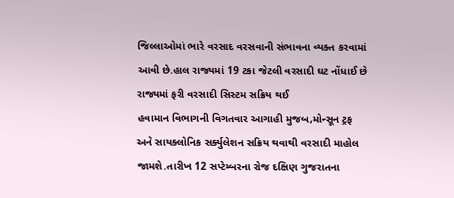જિલ્લાઓમાં ભારે વરસાદ વરસવાની સંભાવના વ્યક્ત કરવામાં આવી છે.હાલ રાજ્યમાં 19 ટકા જેટલી વરસાદી ઘટ નોંધાઈ છે
રાજ્યમાં ફરી વરસાદી સિસ્ટમ સક્રિય થઈ
હવામાન વિભાગની વિગતવાર આગાહી મુજબ,મોન્સૂન ટ્રફ અને સાયક્લોનિક સર્ક્યુલેશન સક્રિય થવાથી વરસાદી માહોલ જામશે.તારીખ 12 સપ્ટેમ્બરના રોજ દક્ષિણ ગુજરાતના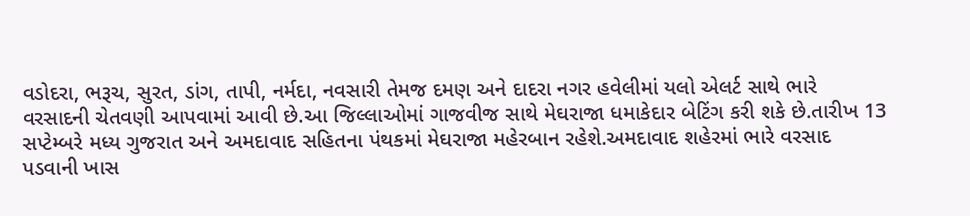વડોદરા, ભરૂચ, સુરત, ડાંગ, તાપી, નર્મદા, નવસારી તેમજ દમણ અને દાદરા નગર હવેલીમાં યલો એલર્ટ સાથે ભારે વરસાદની ચેતવણી આપવામાં આવી છે.આ જિલ્લાઓમાં ગાજવીજ સાથે મેઘરાજા ધમાકેદાર બેટિંગ કરી શકે છે.તારીખ 13 સપ્ટેમ્બરે મધ્ય ગુજરાત અને અમદાવાદ સહિતના પંથકમાં મેઘરાજા મહેરબાન રહેશે.અમદાવાદ શહેરમાં ભારે વરસાદ પડવાની ખાસ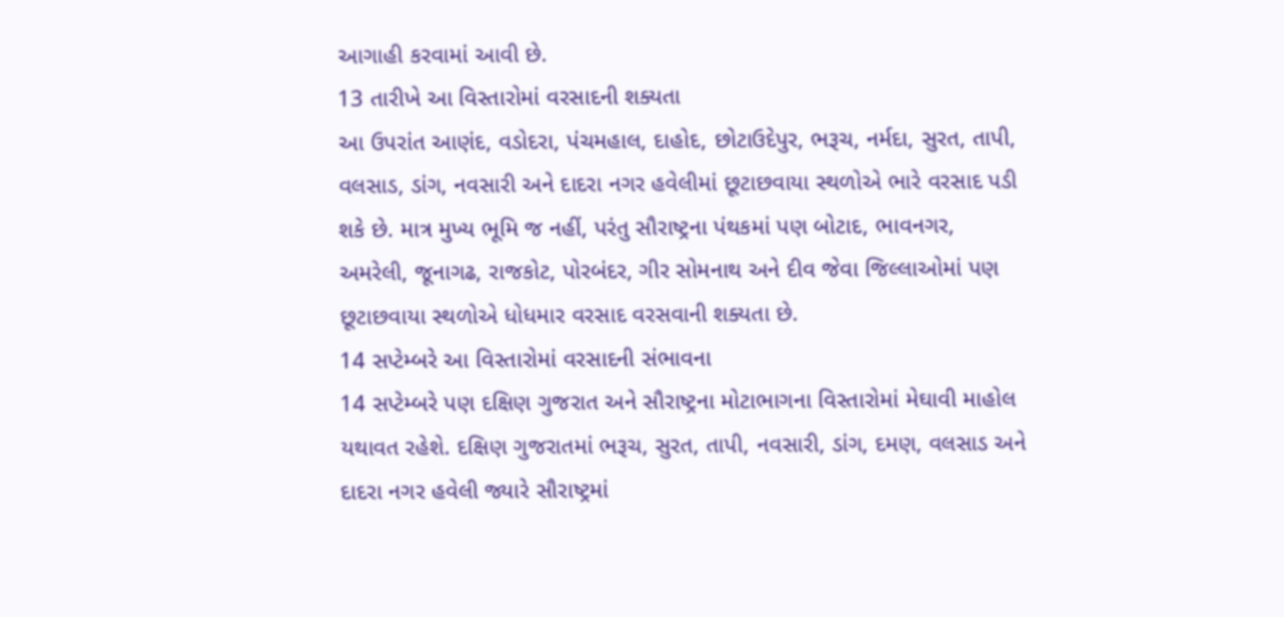આગાહી કરવામાં આવી છે.
13 તારીખે આ વિસ્તારોમાં વરસાદની શક્યતા
આ ઉપરાંત આણંદ, વડોદરા, પંચમહાલ, દાહોદ, છોટાઉદેપુર, ભરૂચ, નર્મદા, સુરત, તાપી, વલસાડ, ડાંગ, નવસારી અને દાદરા નગર હવેલીમાં છૂટાછવાયા સ્થળોએ ભારે વરસાદ પડી શકે છે. માત્ર મુખ્ય ભૂમિ જ નહીં, પરંતુ સૌરાષ્ટ્રના પંથકમાં પણ બોટાદ, ભાવનગર, અમરેલી, જૂનાગઢ, રાજકોટ, પોરબંદર, ગીર સોમનાથ અને દીવ જેવા જિલ્લાઓમાં પણ છૂટાછવાયા સ્થળોએ ધોધમાર વરસાદ વરસવાની શક્યતા છે.
14 સપ્ટેમ્બરે આ વિસ્તારોમાં વરસાદની સંભાવના
14 સપ્ટેમ્બરે પણ દક્ષિણ ગુજરાત અને સૌરાષ્ટ્રના મોટાભાગના વિસ્તારોમાં મેઘાવી માહોલ યથાવત રહેશે. દક્ષિણ ગુજરાતમાં ભરૂચ, સુરત, તાપી, નવસારી, ડાંગ, દમણ, વલસાડ અને દાદરા નગર હવેલી જ્યારે સૌરાષ્ટ્રમાં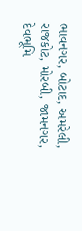ભાવનગર, બોટાદ, અમરેલી, રાજકોટ, મોરબી, જામનગર, દેવભૂમિ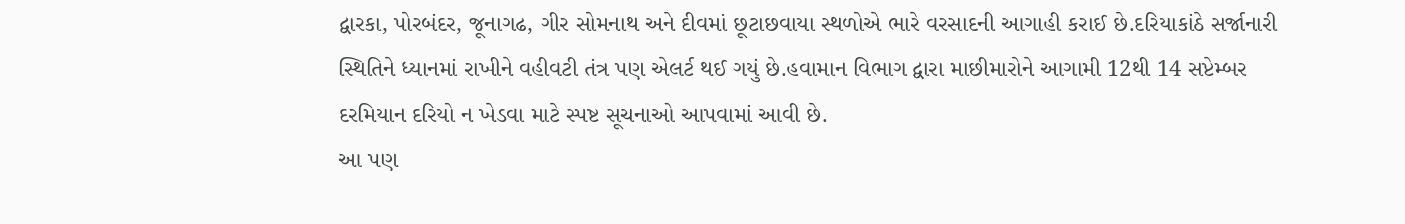દ્વારકા, પોરબંદર, જૂનાગઢ, ગીર સોમનાથ અને દીવમાં છૂટાછવાયા સ્થળોએ ભારે વરસાદની આગાહી કરાઈ છે.દરિયાકાંઠે સર્જાનારી સ્થિતિને ધ્યાનમાં રાખીને વહીવટી તંત્ર પણ એલર્ટ થઈ ગયું છે.હવામાન વિભાગ દ્વારા માછીમારોને આગામી 12થી 14 સપ્ટેમ્બર દરમિયાન દરિયો ન ખેડવા માટે સ્પષ્ટ સૂચનાઓ આપવામાં આવી છે.
આ પણ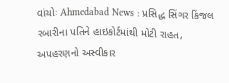વાંચોઃ Ahmedabad News : પ્રસિદ્ધ સિંગર કિંજલ રબારીના પતિને હાઇકોર્ટમાંથી મોટી રાહત, અપહરણનો અસ્વીકાર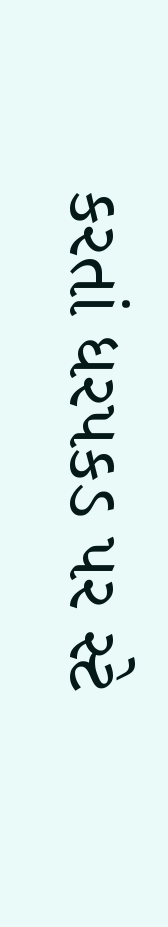કરતાં ધરપકડ પર સ્ટે